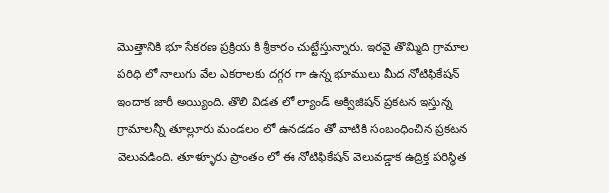మొత్తానికి భూ సేకరణ ప్రక్రియ కి శ్రీకారం చుట్టేస్తున్నారు. ఇరవై తొమ్మిది గ్రామాల పరిధి లో నాలుగు వేల ఎకరాలకు దగ్గర గా ఉన్న భూములు మీద నోటిఫికేషన్ ఇందాక జారీ అయ్యింది. తొలి విడత లో ల్యాండ్ అక్విజిషన్ ప్రకటన ఇస్తున్న గ్రామాలన్నీ తూల్లూరు మండలం లో ఉనడడం తో వాటికి సంబంధించిన ప్రకటన వెలువడింది. తూళ్ళూరు ప్రాంతం లో ఈ నోటిఫికేషన్ వెలువడ్డాక ఉద్రిక్త పరిస్థిత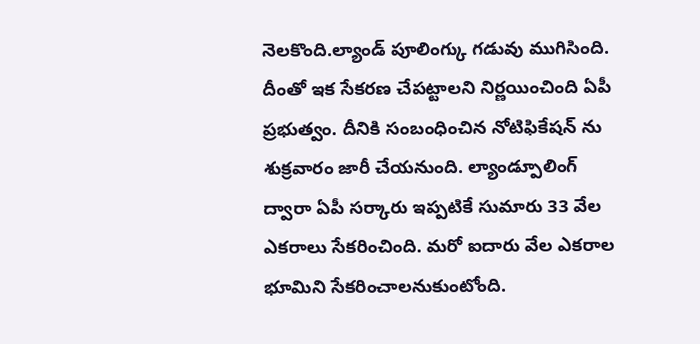నెలకొంది.ల్యాండ్ పూలింగ్కు గడువు ముగిసింది. దీంతో ఇక సేకరణ చేపట్టాలని నిర్ణయించింది ఏపీ ప్రభుత్వం. దీనికి సంబంధించిన నోటిఫికేషన్ ను శుక్రవారం జారీ చేయనుంది. ల్యాండ్పూలింగ్ ద్వారా ఏపీ సర్కారు ఇప్పటికే సుమారు 33 వేల ఎకరాలు సేకరించింది. మరో ఐదారు వేల ఎకరాల భూమిని సేకరించాలనుకుంటోంది.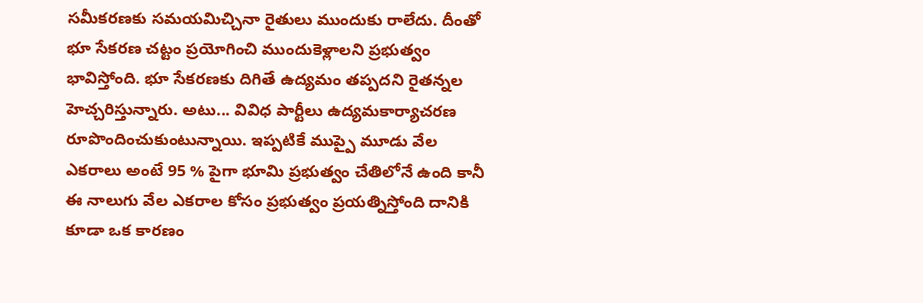సమీకరణకు సమయమిచ్చినా రైతులు ముందుకు రాలేదు. దీంతో భూ సేకరణ చట్టం ప్రయోగించి ముందుకెళ్లాలని ప్రభుత్వం భావిస్తోంది. భూ సేకరణకు దిగితే ఉద్యమం తప్పదని రైతన్నల హెచ్చరిస్తున్నారు. అటు... వివిధ పార్టీలు ఉద్యమకార్యాచరణ రూపొందించుకుంటున్నాయి. ఇప్పటికే ముప్పై మూడు వేల ఎకరాలు అంటే 95 % పైగా భూమి ప్రభుత్వం చేతిలోనే ఉంది కానీ ఈ నాలుగు వేల ఎకరాల కోసం ప్రభుత్వం ప్రయత్నిస్తోంది దానికి కూడా ఒక కారణం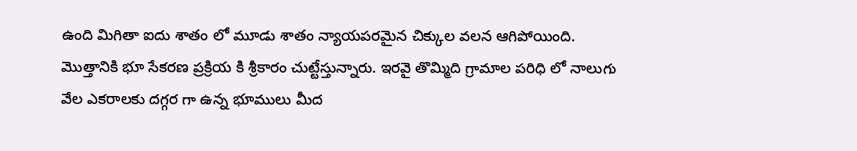ఉంది మిగితా ఐదు శాతం లో మూడు శాతం న్యాయపరమైన చిక్కుల వలన ఆగిపోయింది.
మొత్తానికి భూ సేకరణ ప్రక్రియ కి శ్రీకారం చుట్టేస్తున్నారు. ఇరవై తొమ్మిది గ్రామాల పరిధి లో నాలుగు వేల ఎకరాలకు దగ్గర గా ఉన్న భూములు మీద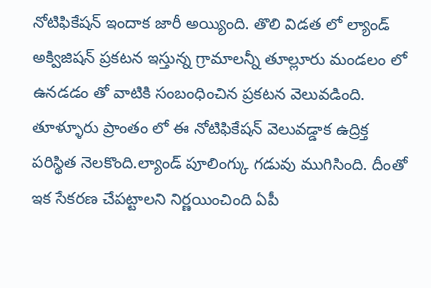నోటిఫికేషన్ ఇందాక జారీ అయ్యింది. తొలి విడత లో ల్యాండ్ అక్విజిషన్ ప్రకటన ఇస్తున్న గ్రామాలన్నీ తూల్లూరు మండలం లో ఉనడడం తో వాటికి సంబంధించిన ప్రకటన వెలువడింది. తూళ్ళూరు ప్రాంతం లో ఈ నోటిఫికేషన్ వెలువడ్డాక ఉద్రిక్త పరిస్థిత నెలకొంది.ల్యాండ్ పూలింగ్కు గడువు ముగిసింది. దీంతో ఇక సేకరణ చేపట్టాలని నిర్ణయించింది ఏపీ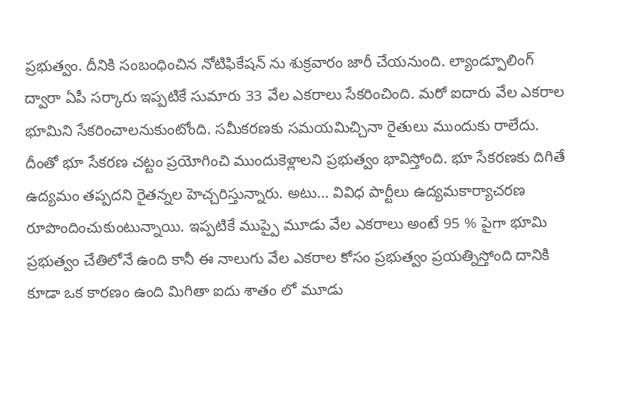ప్రభుత్వం. దీనికి సంబంధించిన నోటిఫికేషన్ ను శుక్రవారం జారీ చేయనుంది. ల్యాండ్పూలింగ్ ద్వారా ఏపీ సర్కారు ఇప్పటికే సుమారు 33 వేల ఎకరాలు సేకరించింది. మరో ఐదారు వేల ఎకరాల భూమిని సేకరించాలనుకుంటోంది. సమీకరణకు సమయమిచ్చినా రైతులు ముందుకు రాలేదు. దీంతో భూ సేకరణ చట్టం ప్రయోగించి ముందుకెళ్లాలని ప్రభుత్వం భావిస్తోంది. భూ సేకరణకు దిగితే ఉద్యమం తప్పదని రైతన్నల హెచ్చరిస్తున్నారు. అటు... వివిధ పార్టీలు ఉద్యమకార్యాచరణ రూపొందించుకుంటున్నాయి. ఇప్పటికే ముప్పై మూడు వేల ఎకరాలు అంటే 95 % పైగా భూమి ప్రభుత్వం చేతిలోనే ఉంది కానీ ఈ నాలుగు వేల ఎకరాల కోసం ప్రభుత్వం ప్రయత్నిస్తోంది దానికి కూడా ఒక కారణం ఉంది మిగితా ఐదు శాతం లో మూడు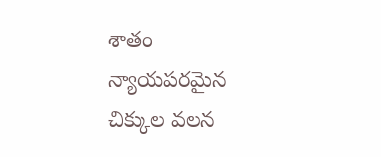శాతం న్యాయపరమైన చిక్కుల వలన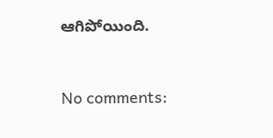ఆగిపోయింది.


No comments: